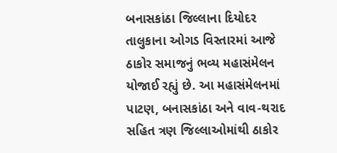બનાસકાંઠા જિલ્લાના દિયોદર તાલુકાના ઓગડ વિસ્તારમાં આજે ઠાકોર સમાજનું ભવ્ય મહાસંમેલન યોજાઈ રહ્યું છે. આ મહાસંમેલનમાં પાટણ, બનાસકાંઠા અને વાવ-થરાદ સહિત ત્રણ જિલ્લાઓમાંથી ઠાકોર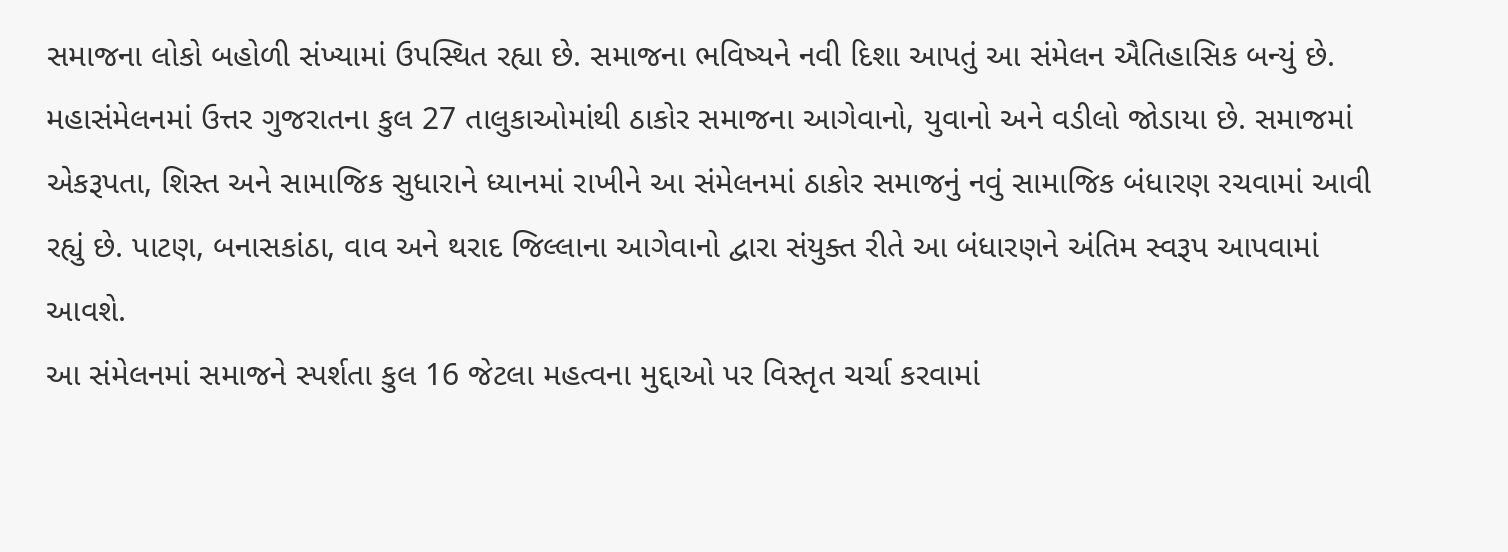સમાજના લોકો બહોળી સંખ્યામાં ઉપસ્થિત રહ્યા છે. સમાજના ભવિષ્યને નવી દિશા આપતું આ સંમેલન ઐતિહાસિક બન્યું છે.
મહાસંમેલનમાં ઉત્તર ગુજરાતના કુલ 27 તાલુકાઓમાંથી ઠાકોર સમાજના આગેવાનો, યુવાનો અને વડીલો જોડાયા છે. સમાજમાં એકરૂપતા, શિસ્ત અને સામાજિક સુધારાને ધ્યાનમાં રાખીને આ સંમેલનમાં ઠાકોર સમાજનું નવું સામાજિક બંધારણ રચવામાં આવી રહ્યું છે. પાટણ, બનાસકાંઠા, વાવ અને થરાદ જિલ્લાના આગેવાનો દ્વારા સંયુક્ત રીતે આ બંધારણને અંતિમ સ્વરૂપ આપવામાં આવશે.
આ સંમેલનમાં સમાજને સ્પર્શતા કુલ 16 જેટલા મહત્વના મુદ્દાઓ પર વિસ્તૃત ચર્ચા કરવામાં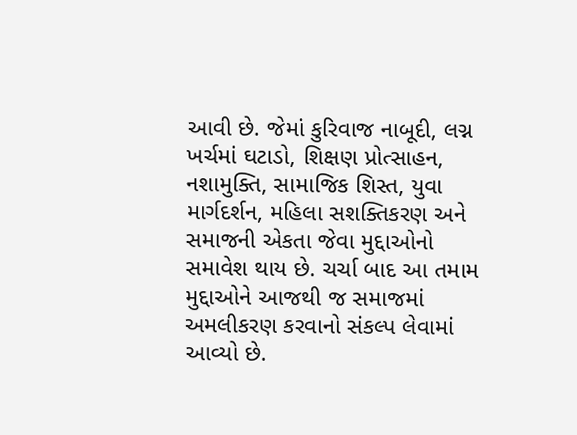આવી છે. જેમાં કુરિવાજ નાબૂદી, લગ્ન ખર્ચમાં ઘટાડો, શિક્ષણ પ્રોત્સાહન, નશામુક્તિ, સામાજિક શિસ્ત, યુવા માર્ગદર્શન, મહિલા સશક્તિકરણ અને સમાજની એકતા જેવા મુદ્દાઓનો સમાવેશ થાય છે. ચર્ચા બાદ આ તમામ મુદ્દાઓને આજથી જ સમાજમાં અમલીકરણ કરવાનો સંકલ્પ લેવામાં આવ્યો છે.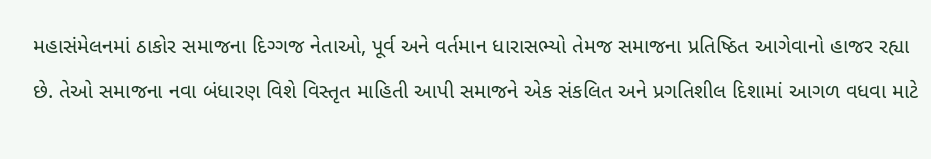મહાસંમેલનમાં ઠાકોર સમાજના દિગ્ગજ નેતાઓ, પૂર્વ અને વર્તમાન ધારાસભ્યો તેમજ સમાજના પ્રતિષ્ઠિત આગેવાનો હાજર રહ્યા છે. તેઓ સમાજના નવા બંધારણ વિશે વિસ્તૃત માહિતી આપી સમાજને એક સંકલિત અને પ્રગતિશીલ દિશામાં આગળ વધવા માટે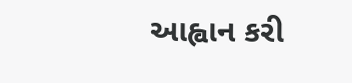આહ્વાન કરી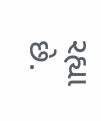રહ્યા છે.